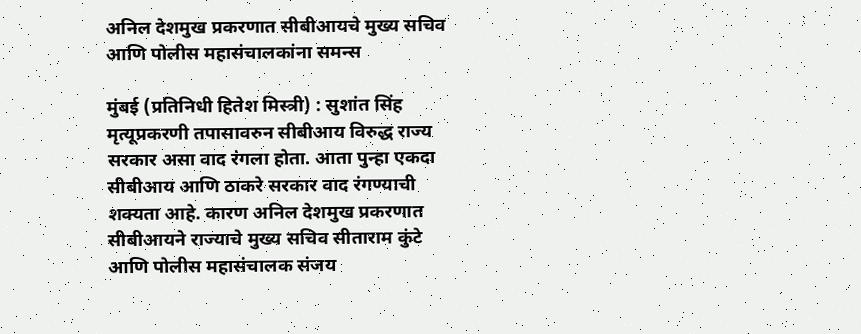अनिल देशमुख प्रकरणात सीबीआयचे मुख्य सचिव आणि पोलीस महासंचालकांना समन्स

मुंबई (प्रतिनिधी हितेश मिस्त्री) : सुशांत सिंह मृत्यूप्रकरणी तपासावरुन सीबीआय विरुद्ध राज्य सरकार असा वाद रंगला होता. आता पुन्हा एकदा सीबीआय आणि ठाकरे सरकार वाद रंगण्याची शक्यता आहे. कारण अनिल देशमुख प्रकरणात सीबीआयने राज्याचे मुख्य सचिव सीताराम कुंटे आणि पोलीस महासंचालक संजय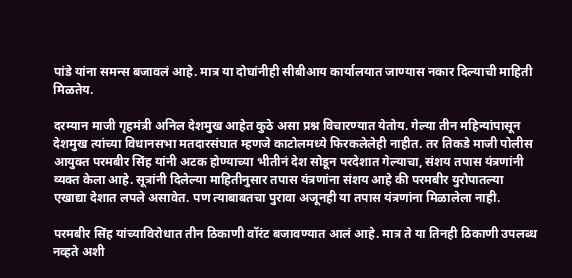पांडे यांना समन्स बजावलं आहे. मात्र या दोघांनीही सीबीआय कार्यालयात जाण्यास नकार दिल्याची माहिती मिळतेय.

दरम्यान माजी गृहमंत्री अनिल देशमुख आहेत कुठे असा प्रश्न विचारण्यात येतोय. गेल्या तीन महिन्यांपासून देशमुख त्यांच्या विधानसभा मतदारसंघात म्हणजे काटोलमध्ये फिरकलेलेही नाहीत. तर तिकडे माजी पोलीस आयुक्त परमबीर सिंह यांनी अटक होण्याच्या भीतीनं देश सोडून परदेशात गेल्याचा, संशय तपास यंत्रणांनी व्यक्त केला आहे. सूत्रांनी दिलेल्या माहितीनुसार तपास यंत्रणांना संशय आहे की परमबीर युरोपातल्या एखाद्या देशात लपले असावेत. पण त्याबाबतचा पुरावा अजूनही या तपास यंत्रणांना मिळालेला नाही.

परमबीर सिंह यांच्याविरोधात तीन ठिकाणी वॉरंट बजावण्यात आलं आहे. मात्र ते या तिनही ठिकाणी उपलब्ध नव्हते अशी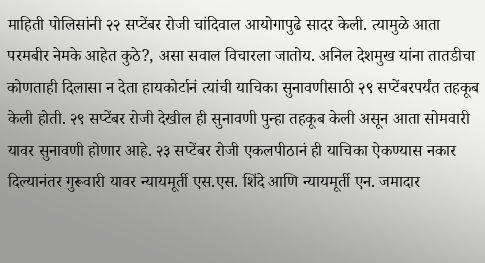माहिती पोलिसांनी २२ सप्टेंबर रोजी चांदिवाल आयोगापुढे सादर केली. त्यामुळे आता परमबीर नेमके आहेत कुठे?, असा सवाल विचारला जातोय. अनिल देशमुख यांना तातडीचा कोणताही दिलासा न देता हायकोर्टानं त्यांची याचिका सुनावणीसाठी २९ सप्टेंबरपर्यंत तहकूब केली होती. २९ सप्टेंबर रोजी देखील ही सुनावणी पुन्हा तहकूब केली असून आता सोमवारी यावर सुनावणी होणार आहे. २३ सप्टेंबर रोजी एकलपीठानं ही याचिका ऐकण्यास नकार दिल्यानंतर गुरूवारी यावर न्यायमूर्ती एस.एस. शिंदे आणि न्यायमूर्ती एन. जमादार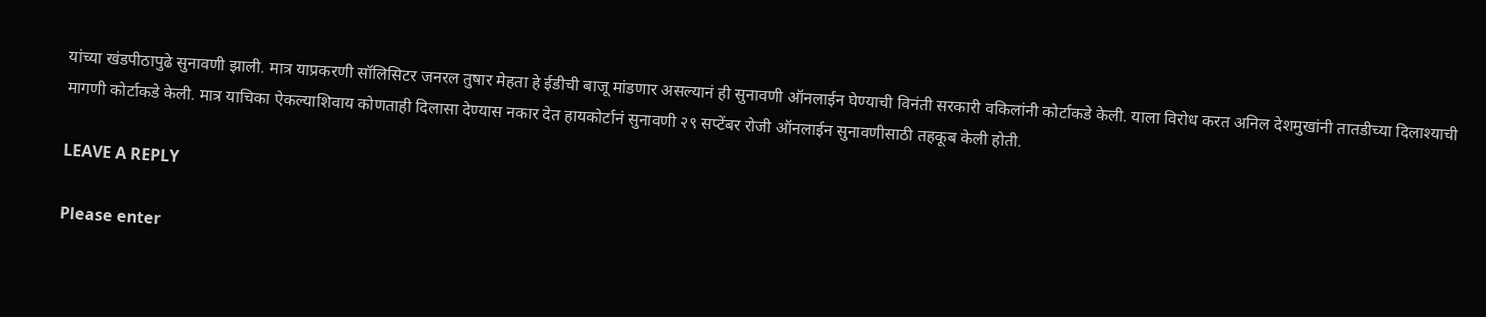यांच्या खंडपीठापुढे सुनावणी झाली. मात्र याप्रकरणी सॉलिसिटर जनरल तुषार मेहता हे ईडीची बाजू मांडणार असल्यानं ही सुनावणी ऑनलाईन घेण्याची विनंती सरकारी वकिलांनी कोर्टाकडे केली. याला विरोध करत अनिल देशमुखांनी तातडीच्या दिलाश्याची मागणी कोर्टाकडे केली. मात्र याचिका ऐकल्याशिवाय कोणताही दिलासा देण्यास नकार देत हायकोर्टानं सुनावणी २९ सप्टेंबर रोजी ऑनलाईन सुनावणीसाठी तहकूब केली होती.

LEAVE A REPLY

Please enter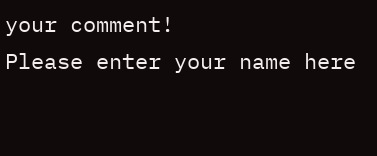your comment!
Please enter your name here